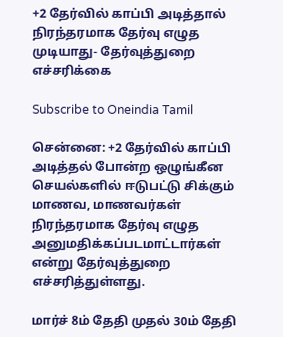+2 தேர்வில் காப்பி அடித்தால் நிரந்தரமாக தேர்வு எழுத முடியாது- தேர்வுத்துறை எச்சரிக்கை

Subscribe to Oneindia Tamil

சென்னை: +2 தேர்வில் காப்பி அடித்தல் போன்ற ஒழுங்கீன செயல்களில் ஈடுபட்டு சிக்கும் மாணவ, மாணவர்கள் நிரந்தரமாக தேர்வு எழுத அனுமதிக்கப்படமாட்டார்கள் என்று தேர்வுத்துறை எச்சரித்துள்ளது.

மார்ச் 8ம் தேதி முதல் 30ம் தேதி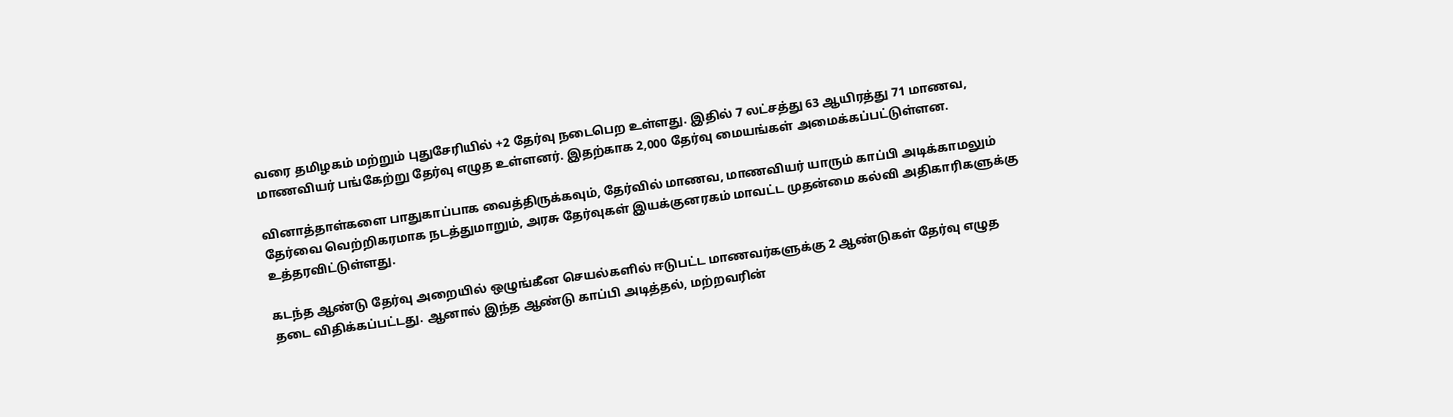வரை தமிழகம் மற்றும் புதுசேரியில் +2 தேர்வு நடைபெற உள்ளது. இதில் 7 லட்சத்து 63 ஆயிரத்து 71 மாணவ, மாணவியர் பங்கேற்று தேர்வு எழுத உள்ளனர். இதற்காக 2,000 தேர்வு மையங்கள் அமைக்கப்பட்டுள்ளன.

வினாத்தாள்களை பாதுகாப்பாக வைத்திருக்கவும், தேர்வில் மாணவ, மாணவியர் யாரும் காப்பி அடிக்காமலும் தேர்வை வெற்றிகரமாக நடத்துமாறும், அரசு தேர்வுகள் இயக்குனரகம் மாவட்ட முதன்மை கல்வி அதிகாரிகளுக்கு உத்தரவிட்டுள்ளது.

கடந்த ஆண்டு தேர்வு அறையில் ஒழுங்கீன செயல்களில் ஈடுபட்ட மாணவர்களுக்கு 2 ஆண்டுகள் தேர்வு எழுத தடை விதிக்கப்பட்டது. ஆனால் இந்த ஆண்டு காப்பி அடித்தல், மற்றவரின்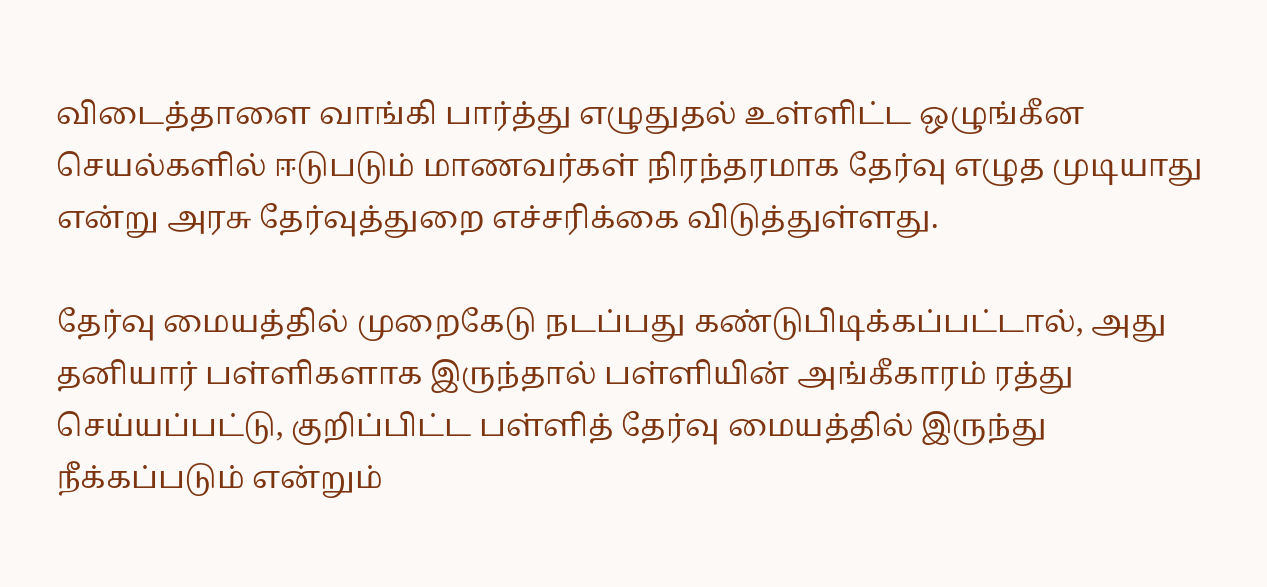விடைத்தாளை வாங்கி பார்த்து எழுதுதல் உள்ளிட்ட ஒழுங்கீன செயல்களில் ஈடுபடும் மாணவர்கள் நிரந்தரமாக தேர்வு எழுத முடியாது என்று அரசு தேர்வுத்துறை எச்சரிக்கை விடுத்துள்ளது.

தேர்வு மையத்தில் முறைகேடு நடப்பது கண்டுபிடிக்கப்பட்டால், அது தனியார் பள்ளிகளாக இருந்தால் பள்ளியின் அங்கீகாரம் ரத்து செய்யப்பட்டு, குறிப்பிட்ட பள்ளித் தேர்வு மையத்தில் இருந்து நீக்கப்படும் என்றும்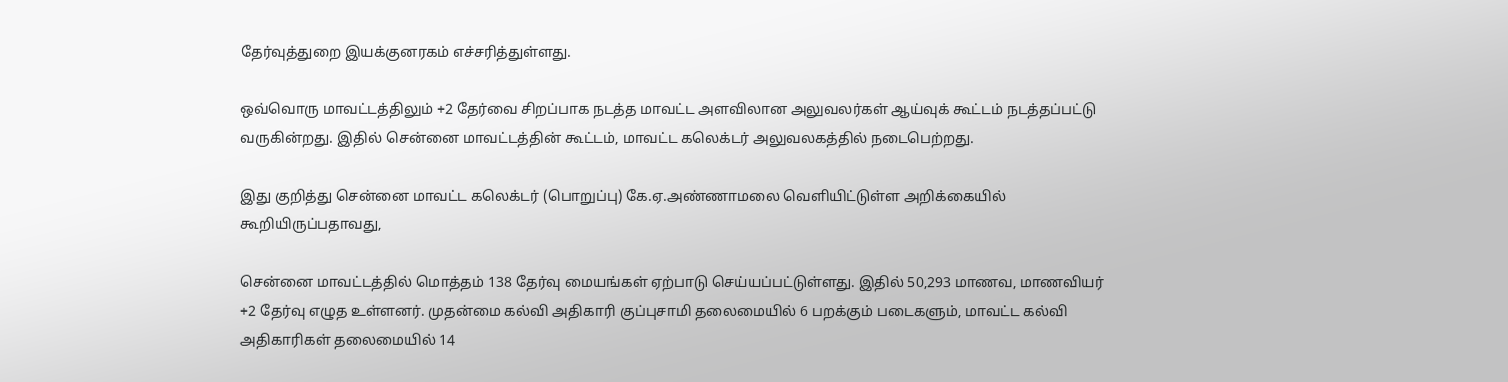தேர்வுத்துறை இயக்குனரகம் எச்சரித்துள்ளது.

ஒவ்வொரு மாவட்டத்திலும் +2 தேர்வை சிறப்பாக நடத்த மாவட்ட அளவிலான அலுவலர்கள் ஆய்வுக் கூட்டம் நடத்தப்பட்டு வருகின்றது. இதில் சென்னை மாவட்டத்தின் கூட்டம், மாவட்ட கலெக்டர் அலுவலகத்தில் நடைபெற்றது.

இது குறித்து சென்னை மாவட்ட கலெக்டர் (பொறுப்பு) கே.ஏ.அண்ணாமலை வெளியிட்டுள்ள அறிக்கையில் கூறியிருப்பதாவது,

சென்னை மாவட்டத்தில் மொத்தம் 138 தேர்வு மையங்கள் ஏற்பாடு செய்யப்பட்டுள்ளது. இதில் 50,293 மாணவ, மாணவியர் +2 தேர்வு எழுத உள்ளனர். முதன்மை கல்வி அதிகாரி குப்புசாமி தலைமையில் 6 பறக்கும் படைகளும், மாவட்ட கல்வி அதிகாரிகள் தலைமையில் 14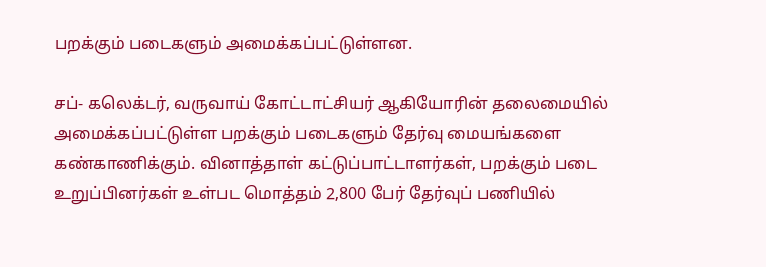பறக்கும் படைகளும் அமைக்கப்பட்டுள்ளன.

சப்- கலெக்டர், வருவாய் கோட்டாட்சியர் ஆகியோரின் தலைமையில் அமைக்கப்பட்டுள்ள பறக்கும் படைகளும் தேர்வு மையங்களை கண்காணிக்கும். வினாத்தாள் கட்டுப்பாட்டாளர்கள், பறக்கும் படை உறுப்பினர்கள் உள்பட மொத்தம் 2,800 பேர் தேர்வுப் பணியில்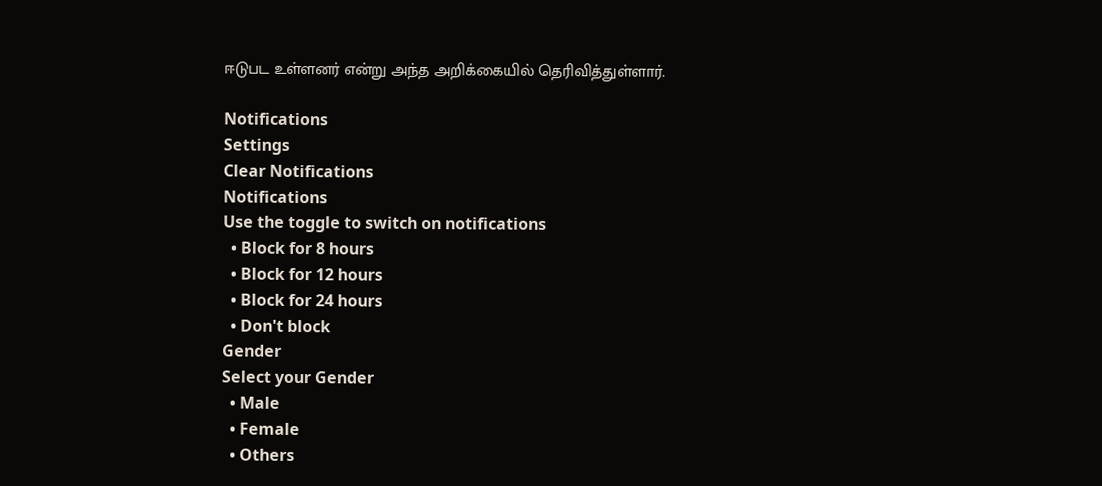ஈடுபட உள்ளனர் என்று அந்த அறிக்கையில் தெரிவித்துள்ளார்.

Notifications
Settings
Clear Notifications
Notifications
Use the toggle to switch on notifications
  • Block for 8 hours
  • Block for 12 hours
  • Block for 24 hours
  • Don't block
Gender
Select your Gender
  • Male
  • Female
  • Others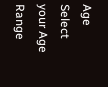Age
Select your Age Range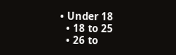• Under 18
  • 18 to 25
  • 26 to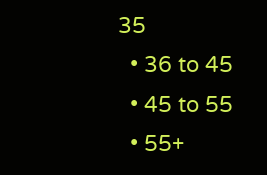35
  • 36 to 45
  • 45 to 55
  • 55+